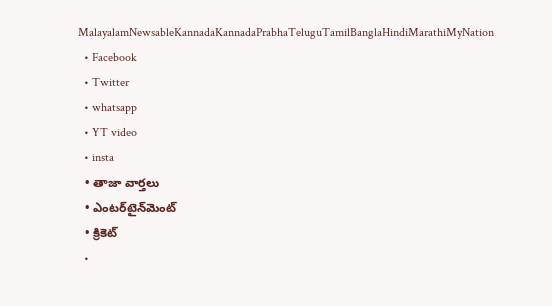MalayalamNewsableKannadaKannadaPrabhaTeluguTamilBanglaHindiMarathiMyNation
  • Facebook
  • Twitter
  • whatsapp
  • YT video
  • insta
  • తాజా వార్తలు
  • ఎంటర్‌టైన్‌మెంట్
  • క్రికెట్
  •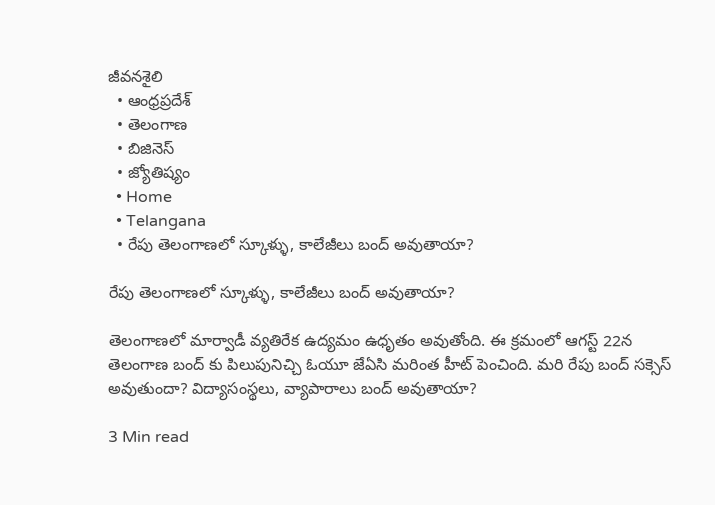జీవనశైలి
  • ఆంధ్రప్రదేశ్
  • తెలంగాణ
  • బిజినెస్
  • జ్యోతిష్యం
  • Home
  • Telangana
  • రేపు తెలంగాణలో స్కూళ్ళు, కాలేజీలు బంద్ అవుతాయా?

రేపు తెలంగాణలో స్కూళ్ళు, కాలేజీలు బంద్ అవుతాయా?

తెలంగాణలో మార్వాడీ వ్యతిరేక ఉద్యమం ఉధృతం అవుతోంది. ఈ క్రమంలో ఆగస్ట్ 22న తెలంగాణ బంద్ కు పిలుపునిచ్చి ఓయూ జేఏసి మరింత హీట్ పెంచింది. మరి రేపు బంద్ సక్సెస్ అవుతుందా? విద్యాసంస్థలు, వ్యాపారాలు బంద్ అవుతాయా?

3 Min read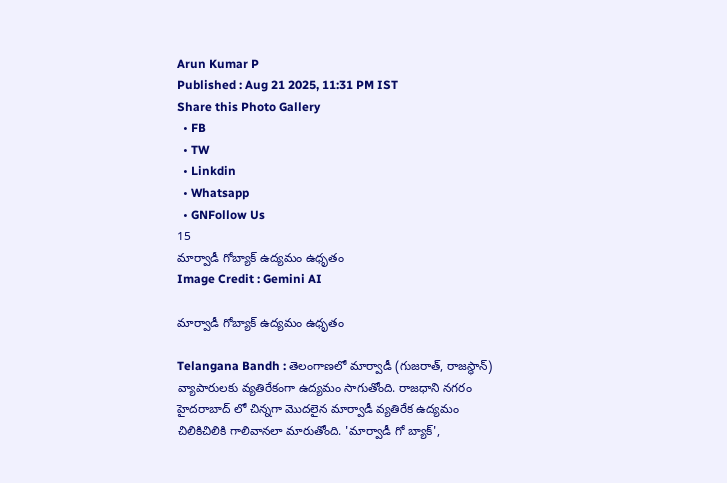Arun Kumar P
Published : Aug 21 2025, 11:31 PM IST
Share this Photo Gallery
  • FB
  • TW
  • Linkdin
  • Whatsapp
  • GNFollow Us
15
మార్వాడీ గోబ్యాక్ ఉద్యమం ఉధృతం
Image Credit : Gemini AI

మార్వాడీ గోబ్యాక్ ఉద్యమం ఉధృతం

Telangana Bandh : తెలంగాణలో మార్వాడీ (గుజరాత్, రాజస్థాన్) వ్యాపారులకు వ్యతిరేకంగా ఉద్యమం సాగుతోంది. రాజధాని నగరం హైదరాబాద్ లో చిన్నగా మొదలైన మార్వాడీ వ్యతిరేక ఉద్యమం చిలికిచిలికి గాలివానలా మారుతోంది. 'మార్వాడీ గో బ్యాక్',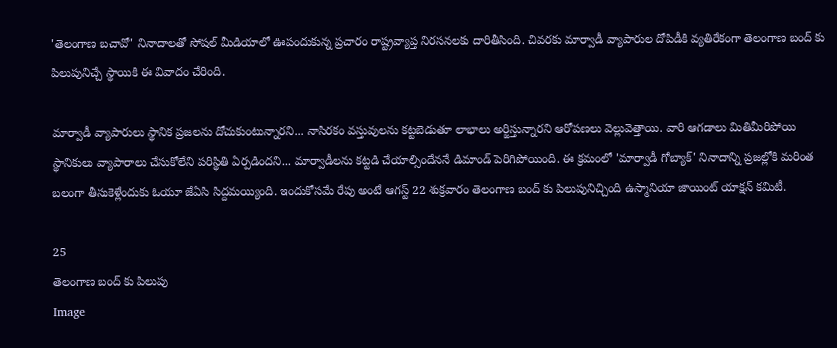'తెలంగాణ బచావో' నినాదాలతో సోషల్ మీడియాలో ఊపందుకున్న ప్రచారం రాష్ట్రవ్యాప్త నిరసనలకు దారితీసింది. చివరకు మార్వాడీ వ్యాపారుల దోపిడీకి వ్యతిరేకంగా తెలంగాణ బంద్ కు పిలుపునిచ్చే స్థాయికి ఈ వివాదం చేరింది.

మార్వాడీ వ్యాపారులు స్థానిక ప్రజలను దోచుకుంటున్నారని... నాసిరకం వస్తువులను కట్టబెడుతూ లాభాలు అర్జిస్తున్నారని ఆరోపణలు వెల్లువెత్తాయి. వారి ఆగడాలు మితిమీరిపోయి స్థానికులు వ్యాపారాలు చేసుకోలేని పరిస్థితి ఏర్పడిందని... మార్వాడీలను కట్టడి చేయాల్సిందేననే డిమాండ్ పెరిగిపోయింది. ఈ క్రమంలో 'మార్వాడీ గోబ్యాక్' నినాదాన్ని ప్రజల్లోకి మరింత బలంగా తీసుకెళ్లేందుకు ఓయూ జేఏసి సిద్దమయ్యింది. ఇందుకోసమే రేపు అంటే ఆగస్ట్ 22 శుక్రవారం తెలంగాణ బంద్ కు పిలుపునిచ్చింది ఉస్మానియా జాయింట్ యాక్షన్ కమిటీ.

25
తెలంగాణ బంద్ కు పిలుపు
Image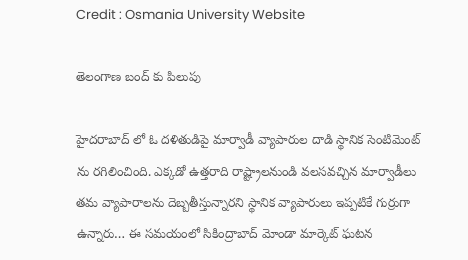Credit : Osmania University Website

తెలంగాణ బంద్ కు పిలుపు

హైదరాబాద్ లో ఓ దళితుడిపై మార్వాడీ వ్యాపారుల దాడి స్థానిక సెంటిమెంట్ ను రగిలించింది. ఎక్కడో ఉత్తరాది రాష్ట్రాలనుండి వలసవచ్చిన మార్వాడీలు తమ వ్యాపారాలను దెబ్బతీస్తున్నారని స్థానిక వ్యాపారులు ఇప్పటికే గుర్రుగా ఉన్నారు… ఈ సమయంలో సికింద్రాబాద్ మోండా మార్కెట్ ఘటన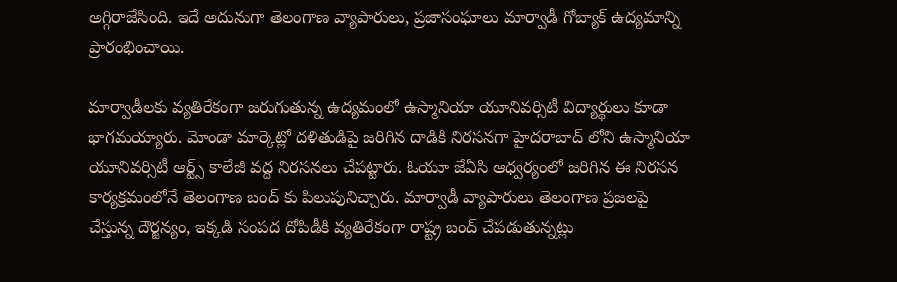అగ్గిరాజేసింది. ఇదే అదునుగా తెలంగాణ వ్యాపారులు, ప్రజాసంఘాలు మార్వాడీ గోబ్యాక్ ఉద్యమాన్ని ప్రారంభించాయి.

మార్వాడీలకు వ్యతిరేకంగా జరుగుతున్న ఉద్యమంలో ఉస్మానియా యూనివర్సిటీ విద్యార్థులు కూడా భాగమయ్యారు. మోండా మార్కెట్లో దళితుడిపై జరిగిన దాడికి నిరసనగా హైదరాబాద్ లోని ఉస్మానియా యూనివర్సిటీ ఆర్ట్స్ కాలేజీ వద్ద నిరసనలు చేపట్టారు. ఓయూ జేఏసి ఆధ్వర్యంలో జరిగిన ఈ నిరసన కార్యక్రమంలోనే తెలంగాణ బంద్ కు పిలుపునిచ్చారు. మార్వాడీ వ్యాపారులు తెలంగాణ ప్రజలపై చేస్తున్న దౌర్జన్యం, ఇక్కడి సంపద దోపిడీకి వ్యతిరేకంగా రాష్ట్ర బంద్ చేపడుతున్నట్లు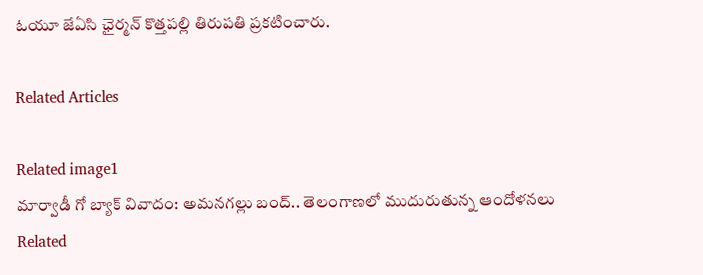ఓయూ జేఏసి ఛైర్మన్ కొత్తపల్లి తిరుపతి ప్రకటించారు.

Related Articles

Related image1
మార్వాడీ గో బ్యాక్ వివాదం: అమనగల్లు బంద్.. తెలంగాణలో ముదురుతున్న ఆందోళనలు
Related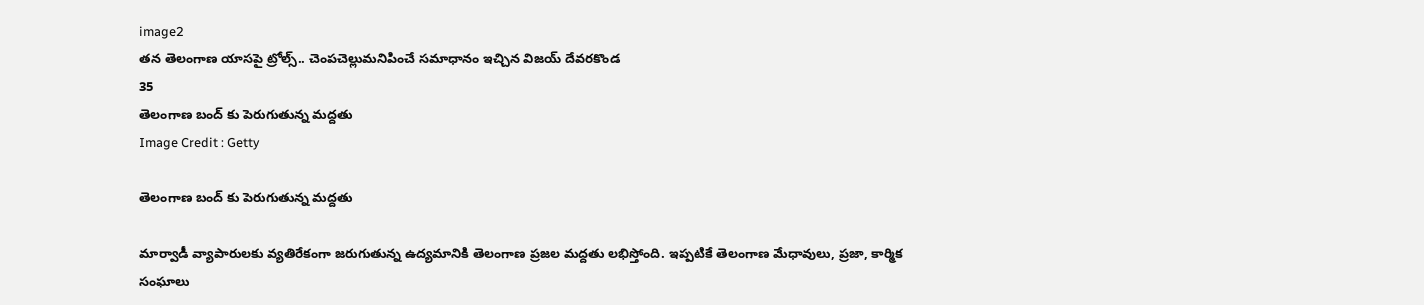image2
తన తెలంగాణ యాసపై ట్రోల్స్.. చెంపచెల్లుమనిపించే సమాధానం ఇచ్చిన విజయ్‌ దేవరకొండ
35
తెలంగాణ బంద్ కు పెరుగుతున్న మద్దతు
Image Credit : Getty

తెలంగాణ బంద్ కు పెరుగుతున్న మద్దతు

మార్వాడీ వ్యాపారులకు వ్యతిరేకంగా జరుగుతున్న ఉద్యమానికి తెలంగాణ ప్రజల మద్దతు లభిస్తోంది. ఇప్పటికే తెలంగాణ మేధావులు, ప్రజా, కార్మిక సంఘాలు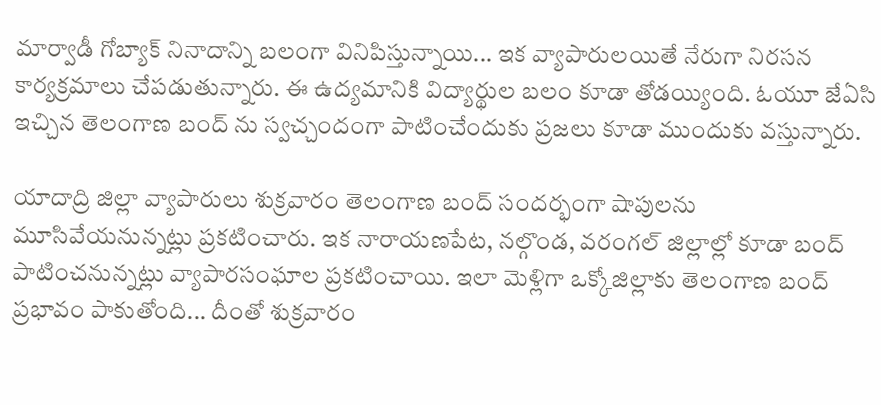మార్వాడీ గోబ్యాక్ నినాదాన్ని బలంగా వినిపిస్తున్నాయి... ఇక వ్యాపారులయితే నేరుగా నిరసన కార్యక్రమాలు చేపడుతున్నారు. ఈ ఉద్యమానికి విద్యార్థుల బలం కూడా తోడయ్యింది. ఓయూ జేఏసి ఇచ్చిన తెలంగాణ బంద్ ను స్వచ్చందంగా పాటించేందుకు ప్రజలు కూడా ముందుకు వస్తున్నారు.

యాదాద్రి జిల్లా వ్యాపారులు శుక్రవారం తెలంగాణ బంద్ సందర్భంగా షాపులను మూసివేయనున్నట్లు ప్రకటించారు. ఇక నారాయణపేట, నల్గొండ, వరంగల్ జిల్లాల్లో కూడా బంద్ పాటించనున్నట్లు వ్యాపారసంఘాల ప్రకటించాయి. ఇలా మెళ్లిగా ఒక్కోజిల్లాకు తెలంగాణ బంద్ ప్రభావం పాకుతోంది... దీంతో శుక్రవారం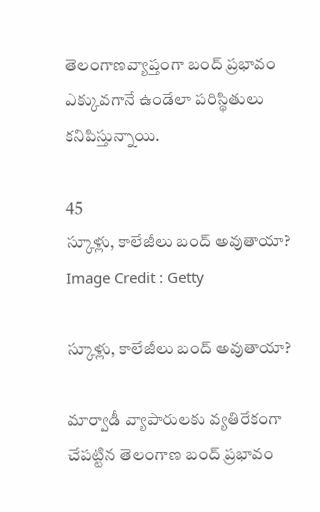తెలంగాణవ్యాప్తంగా బంద్ ప్రభావం ఎక్కువగానే ఉండేలా పరిస్థితులు కనిపిస్తున్నాయి.

45
స్కూళ్లు, కాలేజీలు బంద్ అవుతాయా?
Image Credit : Getty

స్కూళ్లు, కాలేజీలు బంద్ అవుతాయా?

మార్వాడీ వ్యాపారులకు వ్యతిరేకంగా చేపట్టిన తెలంగాణ బంద్ ప్రభావం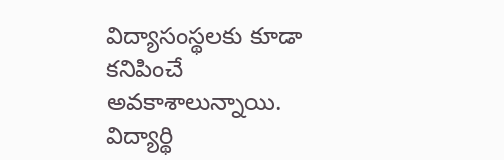విద్యాసంస్థలకు కూడా కనిపించే అవకాశాలున్నాయి. విద్యార్థి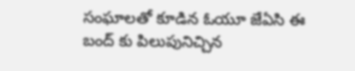సంఘాలతో కూడిన ఓయూ జేఏసి ఈ బంద్ కు పిలుపునిచ్చిన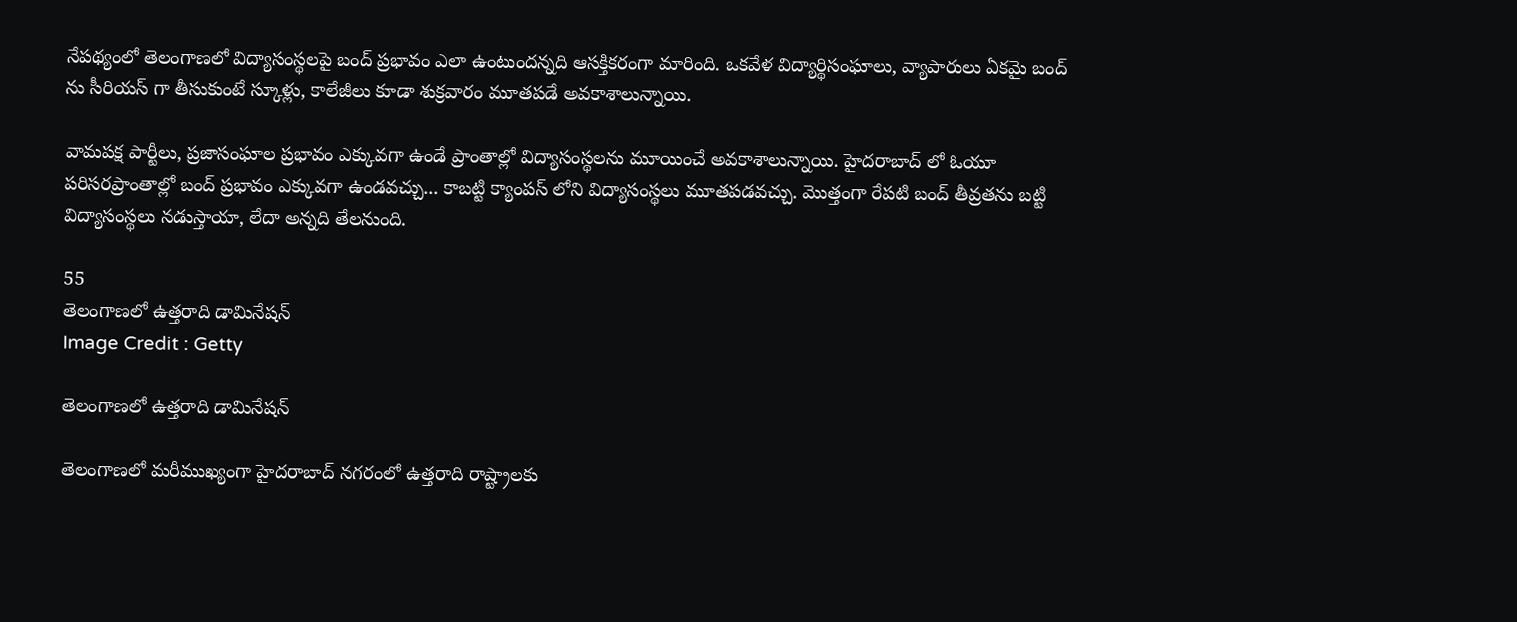నేపథ్యంలో తెలంగాణలో విద్యాసంస్థలపై బంద్ ప్రభావం ఎలా ఉంటుందన్నది ఆసక్తికరంగా మారింది. ఒకవేళ విద్యార్థిసంఘాలు, వ్యాపారులు ఏకమై బంద్ ను సీరియస్ గా తీసుకుంటే స్కూళ్లు, కాలేజీలు కూడా శుక్రవారం మూతపడే అవకాశాలున్నాయి.

వామపక్ష పార్టీలు, ప్రజాసంఘాల ప్రభావం ఎక్కువగా ఉండే ప్రాంతాల్లో విద్యాసంస్థలను మూయించే అవకాశాలున్నాయి. హైదరాబాద్ లో ఓయూ పరిసరప్రాంతాల్లో బంద్ ప్రభావం ఎక్కువగా ఉండవచ్చు... కాబట్టి క్యాంపస్ లోని విద్యాసంస్థలు మూతపడవచ్చు. మొత్తంగా రేపటి బంద్ తీవ్రతను బట్టి విద్యాసంస్థలు నడుస్తాయా, లేదా అన్నది తేలనుంది.

55
తెలంగాణలో ఉత్తరాది డామినేషన్
Image Credit : Getty

తెలంగాణలో ఉత్తరాది డామినేషన్

తెలంగాణలో మరీముఖ్యంగా హైదరాబాద్ నగరంలో ఉత్తరాది రాష్ట్రాలకు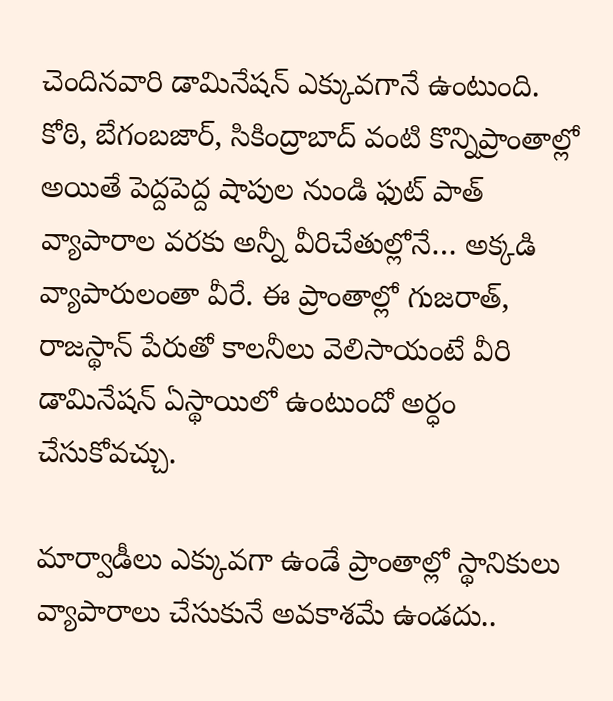చెందినవారి డామినేషన్ ఎక్కువగానే ఉంటుంది. కోఠి, బేగంబజార్, సికింద్రాబాద్ వంటి కొన్నిప్రాంతాల్లో అయితే పెద్దపెద్ద షాపుల నుండి ఫుట్ పాత్ వ్యాపారాల వరకు అన్నీ వీరిచేతుల్లోనే… అక్కడి  వ్యాపారులంతా వీరే. ఈ ప్రాంతాల్లో గుజరాత్, రాజస్థాన్ పేరుతో కాలనీలు వెలిసాయంటే వీరి డామినేషన్ ఏస్థాయిలో ఉంటుందో అర్ధం చేసుకోవచ్చు.

మార్వాడీలు ఎక్కువగా ఉండే ప్రాంతాల్లో స్థానికులు వ్యాపారాలు చేసుకునే అవకాశమే ఉండదు..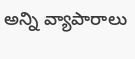అన్ని వ్యాపారాలు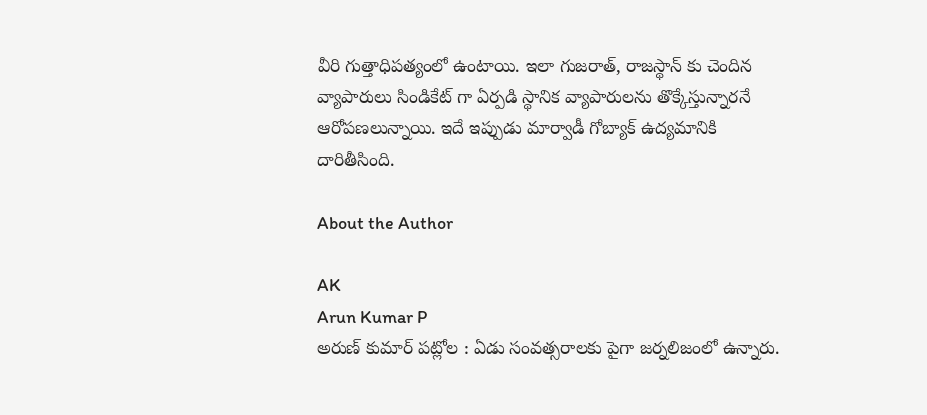వీరి గుత్తాధిపత్యంలో ఉంటాయి. ఇలా గుజరాత్, రాజస్థాన్ కు చెందిన వ్యాపారులు సిండికేట్ గా ఏర్పడి స్థానిక వ్యాపారులను తొక్కేస్తున్నారనే ఆరోపణలున్నాయి. ఇదే ఇప్పుడు మార్వాడీ గోబ్యాక్ ఉద్యమానికి దారితీసింది.

About the Author

AK
Arun Kumar P
అరుణ్ కుమార్ పట్లోల : ఏడు సంవత్సరాలకు పైగా జర్నలిజంలో ఉన్నారు.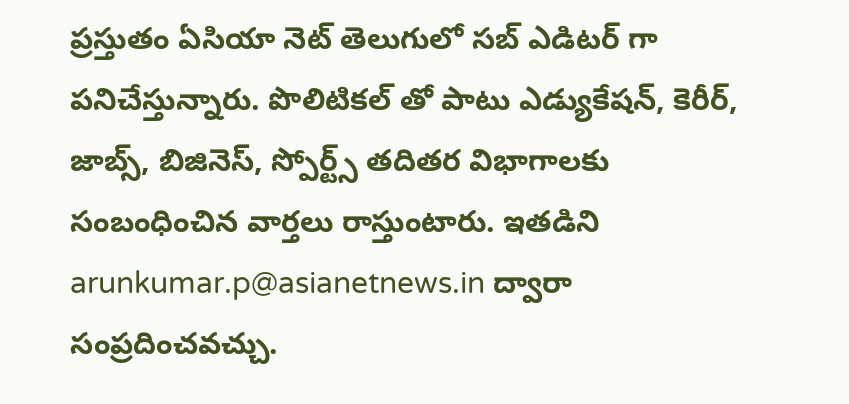ప్రస్తుతం ఏసియా నెట్ తెలుగులో సబ్ ఎడిటర్ గా పనిచేస్తున్నారు. పొలిటికల్ తో పాటు ఎడ్యుకేషన్, కెరీర్, జాబ్స్, బిజినెస్, స్పోర్ట్స్ తదితర విభాగాలకు సంబంధించిన వార్తలు రాస్తుంటారు. ఇతడిని arunkumar.p@asianetnews.in ద్వారా సంప్రదించవచ్చు.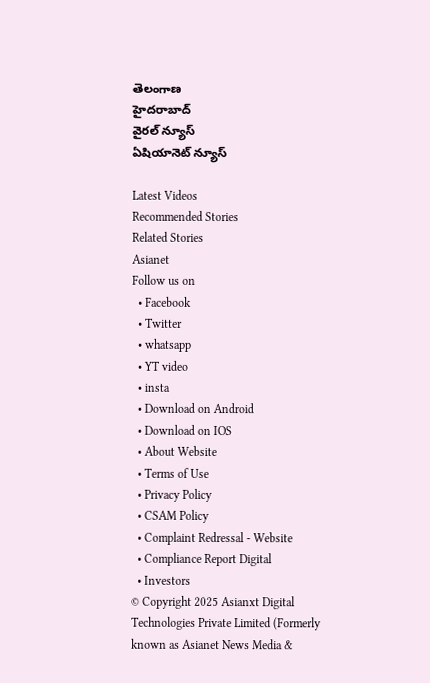తెలంగాణ
హైదరాబాద్
వైరల్ న్యూస్
ఏషియానెట్ న్యూస్

Latest Videos
Recommended Stories
Related Stories
Asianet
Follow us on
  • Facebook
  • Twitter
  • whatsapp
  • YT video
  • insta
  • Download on Android
  • Download on IOS
  • About Website
  • Terms of Use
  • Privacy Policy
  • CSAM Policy
  • Complaint Redressal - Website
  • Compliance Report Digital
  • Investors
© Copyright 2025 Asianxt Digital Technologies Private Limited (Formerly known as Asianet News Media &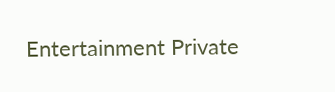Entertainment Private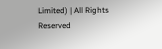Limited) | All Rights Reserved